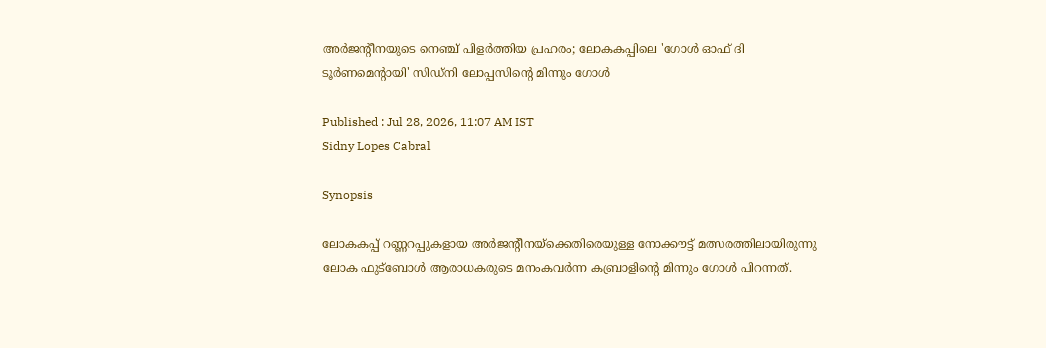അർജന്‍റീനയുടെ നെഞ്ച് പിളർത്തിയ പ്രഹരം; ലോകകപ്പിലെ 'ഗോൾ ഓഫ് ദി ടൂർണമെന്‍റായി' സിഡ്‌നി ലോപ്പസിന്‍റെ മിന്നും ഗോൾ

Published : Jul 28, 2026, 11:07 AM IST
Sidny Lopes Cabral

Synopsis

ലോകകപ്പ് റണ്ണറപ്പുകളായ അർജന്‍റീനയ്‌ക്കെതിരെയുള്ള നോക്കൗട്ട് മത്സരത്തിലായിരുന്നു ലോക ഫുട്ബോൾ ആരാധകരുടെ മനംകവർന്ന കബ്രാളിന്‍റെ മിന്നും ഗോൾ പിറന്നത്.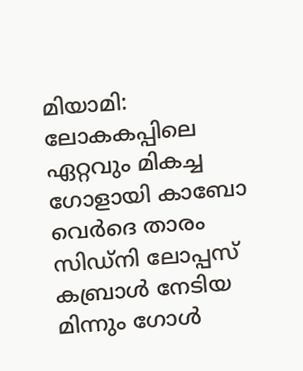മിയാമി: ലോകകപ്പിലെ ഏറ്റവും മികച്ച ഗോളായി കാബോ വെർദെ താരം സിഡ്‌നി ലോപ്പസ് കബ്രാൾ നേടിയ മിന്നും ഗോൾ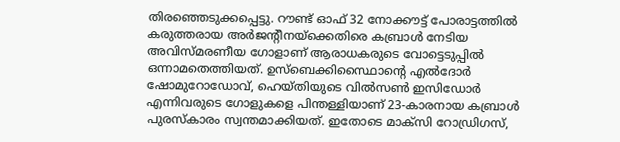തിരഞ്ഞെടുക്കപ്പെട്ടു. റൗണ്ട് ഓഫ് 32 നോക്കൗട്ട് പോരാട്ടത്തിൽ കരുത്തരായ അർജന്‍റീനയ്‌ക്കെതിരെ കബ്രാള്‍ നേടിയ അവിസ്മരണീയ ഗോളാണ് ആരാധകരുടെ വോട്ടെടുപ്പിൽ ഒന്നാമതെത്തിയത്. ഉസ്ബെക്കിസ്ഥൈാന്‍റെ എൽദോർ ഷോമുറോഡോവ്, ഹെയ്തിയുടെ വിൽസൺ ഇസിഡോർ എന്നിവരുടെ ഗോളുകളെ പിന്തള്ളിയാണ് 23-കാരനായ കബ്രാൾ പുരസ്കാരം സ്വന്തമാക്കിയത്. ഇതോടെ മാക്സി റോഡ്രിഗസ്,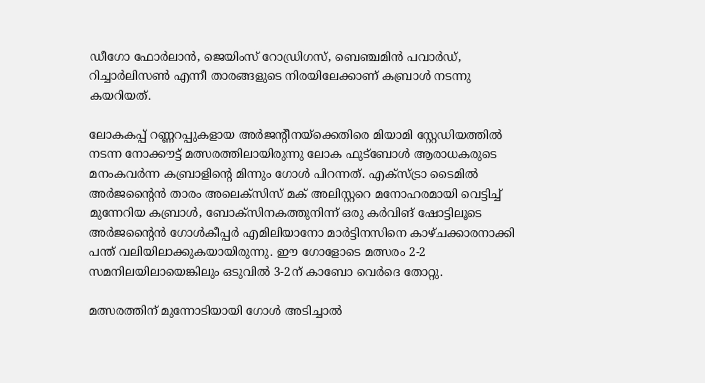ഡീഗോ ഫോർലാൻ, ജെയിംസ് റോഡ്രിഗസ്, ബെഞ്ചമിൻ പവാർഡ്, റിച്ചാർലിസൺ എന്നീ താരങ്ങളുടെ നിരയിലേക്കാണ് കബ്രാൾ നടന്നു കയറിയത്.

ലോകകപ്പ് റണ്ണറപ്പുകളായ അർജന്‍റീനയ്‌ക്കെതിരെ മിയാമി സ്റ്റേഡിയത്തിൽ നടന്ന നോക്കൗട്ട് മത്സരത്തിലായിരുന്നു ലോക ഫുട്ബോൾ ആരാധകരുടെ മനംകവർന്ന കബ്രാളിന്‍റെ മിന്നും ഗോൾ പിറന്നത്. എക്സ്ട്രാ ടൈമിൽ അർജന്‍റൈൻ താരം അലെക്സിസ് മക് അലിസ്റ്ററെ മനോഹരമായി വെട്ടിച്ച് മുന്നേറിയ കബ്രാൾ, ബോക്സിനകത്തുനിന്ന് ഒരു കര്‍വിങ് ഷോട്ടിലൂടെ അർജന്‍റൈൻ ഗോൾകീപ്പർ എമിലിയാനോ മാർട്ടിനസിനെ കാഴ്ചക്കാരനാക്കി പന്ത് വലിയിലാക്കുകയായിരുന്നു. ഈ ഗോളോടെ മത്സരം 2-2 സമനിലയിലായെങ്കിലും ഒടുവിൽ 3-2ന് കാബോ വെർദെ തോറ്റു.

മത്സരത്തിന് മുന്നോടിയായി ഗോൾ അടിച്ചാൽ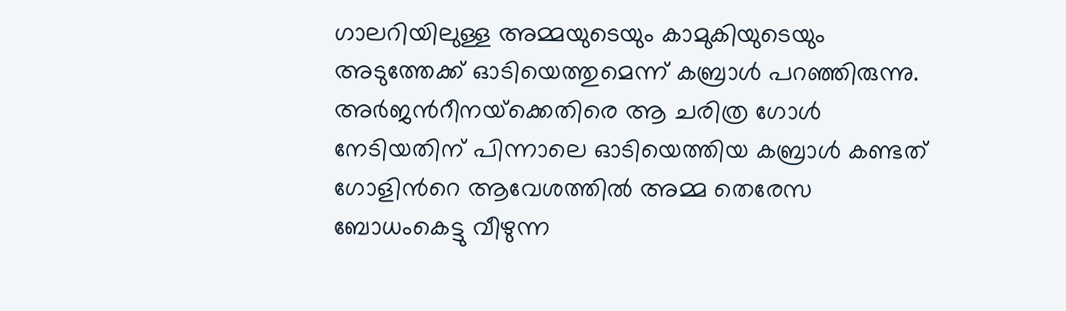ഗാലറിയിലുള്ള അമ്മയുടെയും കാമുകിയുടെയും അടുത്തേക്ക് ഓടിയെത്തുമെന്ന് കബ്രാൾ പറഞ്ഞിരുന്നു. അർജന്‍റീനയ്‌ക്കെതിരെ ആ ചരിത്ര ഗോൾ നേടിയതിന് പിന്നാലെ ഓടിയെത്തിയ കബ്രാൾ കണ്ടത് ഗോളിന്‍റെ ആവേശത്തിൽ അമ്മ തെരേസ ബോധംകെട്ടു വീഴുന്ന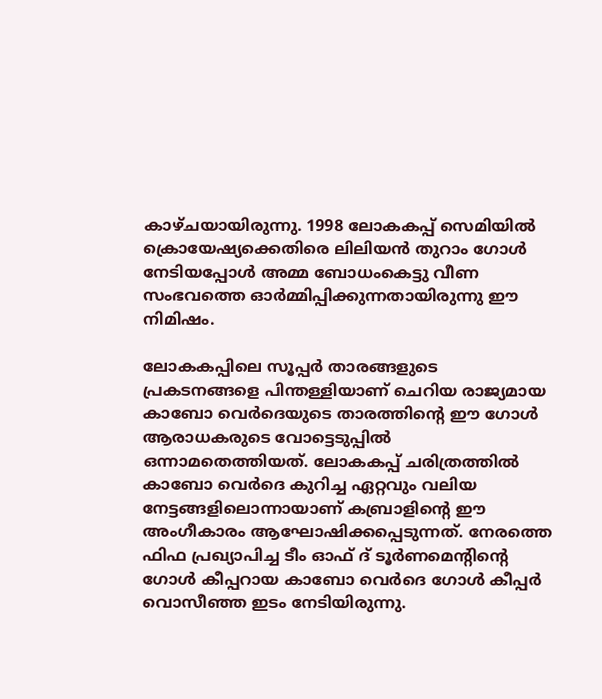കാഴ്ചയായിരുന്നു. 1998 ലോകകപ്പ് സെമിയിൽ ക്രൊയേഷ്യക്കെതിരെ ലിലിയൻ തുറാം ഗോൾ നേടിയപ്പോൾ അമ്മ ബോധംകെട്ടു വീണ സംഭവത്തെ ഓർമ്മിപ്പിക്കുന്നതായിരുന്നു ഈ നിമിഷം.

ലോകകപ്പിലെ സൂപ്പർ താരങ്ങളുടെ പ്രകടനങ്ങളെ പിന്തള്ളിയാണ് ചെറിയ രാജ്യമായ കാബോ വെർദെയുടെ താരത്തിന്‍റെ ഈ ഗോൾ ആരാധകരുടെ വോട്ടെടുപ്പിൽ ഒന്നാമതെത്തിയത്. ലോകകപ്പ് ചരിത്രത്തിൽ കാബോ വെർദെ കുറിച്ച ഏറ്റവും വലിയ നേട്ടങ്ങളിലൊന്നായാണ് കബ്രാളിന്‍റെ ഈ അംഗീകാരം ആഘോഷിക്കപ്പെടുന്നത്. നേരത്തെ ഫിഫ പ്രഖ്യാപിച്ച ടീം ഓഫ് ദ് ടൂര്‍ണമെന്‍റിന്‍റെ ഗോള്‍ കീപ്പറായ കാബോ വെര്‍ദെ ഗോള്‍ കീപ്പര്‍ വൊസീഞ്ഞ ഇടം നേടിയിരുന്നു.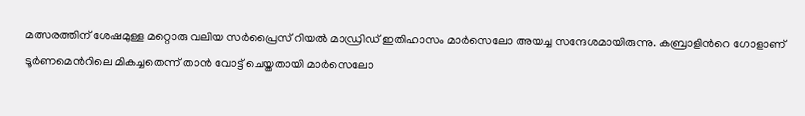മത്സരത്തിന് ശേഷമുള്ള മറ്റൊരു വലിയ സർപ്രൈസ് റിയൽ മാഡ്രിഡ് ഇതിഹാസം മാർസെലോ അയച്ച സന്ദേശമായിരുന്നു. കബ്രാളിന്‍റെ ഗോളാണ് ടൂർണമെന്‍റിലെ മികച്ചതെന്ന് താൻ വോട്ട് ചെയ്തതായി മാർസെലോ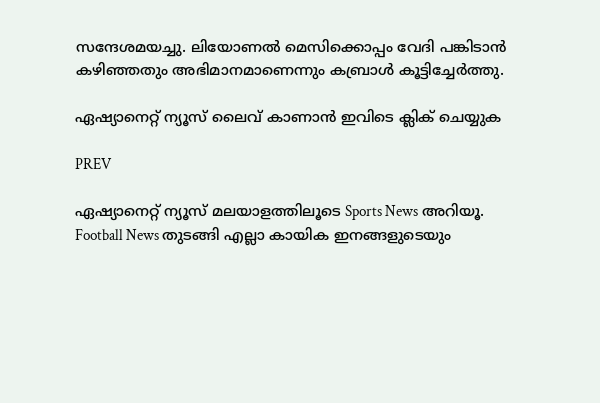സന്ദേശമയച്ചു. ലിയോണൽ മെസിക്കൊപ്പം വേദി പങ്കിടാൻ കഴിഞ്ഞതും അഭിമാനമാണെന്നും കബ്രാള്‍ കൂട്ടിച്ചേർത്തു.

ഏഷ്യാനെറ്റ് ന്യൂസ് ലൈവ് കാണാന്‍ ഇവിടെ ക്ലിക് ചെയ്യുക

PREV

ഏഷ്യാനെറ്റ് ന്യൂസ് മലയാളത്തിലൂടെ Sports News അറിയൂ.  Football News തുടങ്ങി എല്ലാ കായിക ഇനങ്ങളുടെയും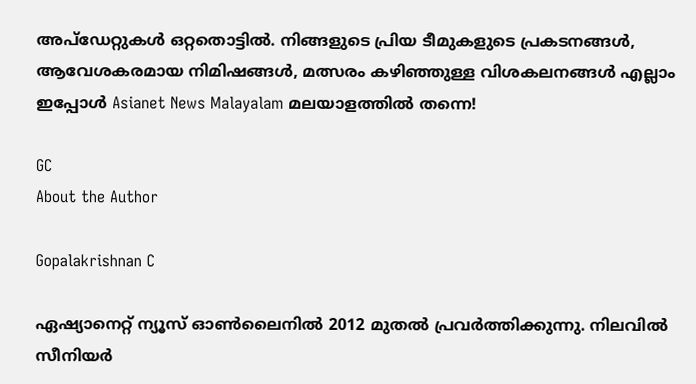അപ്‌ഡേറ്റുകൾ ഒറ്റതൊട്ടിൽ. നിങ്ങളുടെ പ്രിയ ടീമുകളുടെ പ്രകടനങ്ങൾ, ആവേശകരമായ നിമിഷങ്ങൾ, മത്സരം കഴിഞ്ഞുള്ള വിശകലനങ്ങൾ എല്ലാം ഇപ്പോൾ Asianet News Malayalam മലയാളത്തിൽ തന്നെ!

GC
About the Author

Gopalakrishnan C

ഏഷ്യാനെറ്റ് ന്യൂസ് ഓണ്‍ലൈനില്‍ 2012 മുതല്‍ പ്രവര്‍ത്തിക്കുന്നു. നിലവില്‍ സീനിയര്‍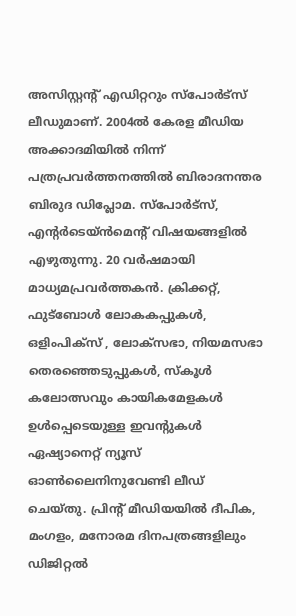അസിസ്റ്റന്‍റ് എഡിറ്ററും സ്പോർട്സ് ലീഡുമാണ്. 2004ൽ കേരള മീഡിയ അക്കാദമിയില്‍ നിന്ന് പത്രപ്രവര്‍ത്തനത്തില്‍ ബിരാദനന്തര ബിരുദ ഡിപ്ലോമ. സ്പോര്‍ട്സ്, എന്‍റര്‍ടെയ്ൻമെന്‍റ് വിഷയങ്ങളില്‍ എഴുതുന്നു. 20 വര്‍ഷമായി മാധ്യമപ്രവര്‍ത്തകൻ. ക്രിക്കറ്റ്, ഫുട്ബോള്‍ ലോകകപ്പുകൾ, ഒളിംപിക്സ് , ലോക്സഭാ, നിയമസഭാ തെരഞ്ഞെടുപ്പുകള്‍, സ്കൂള്‍ കലോത്സവും കായികമേളകള്‍ ഉള്‍പ്പെടെയുള്ള ഇവന്‍റുകള്‍ ഏഷ്യാനെറ്റ് ന്യൂസ് ഓണ്‍ലൈനിനുവേണ്ടി ലീഡ് ചെയ്തു. പ്രിന്‍റ് മീഡിയയില്‍ ദീപിക, മംഗളം, മനോരമ ദിനപത്രങ്ങളിലും ഡിജിറ്റൽ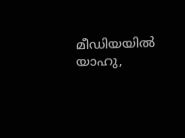മീഡിയയില്‍ യാഹു,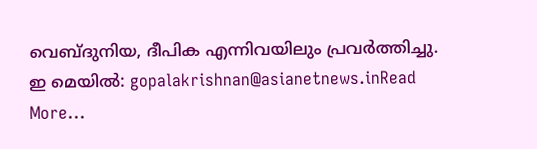വെബ്ദുനിയ, ദീപിക എന്നിവയിലും പ്രവര്‍ത്തിച്ചു. ഇ മെയില്‍: gopalakrishnan@asianetnews.inRead More...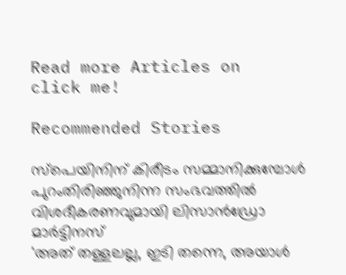Read more Articles on
click me!

Recommended Stories

സ്പെയിനിന് കിരീടം സമ്മാനിക്കുമ്പോൾ പുറംതിരിഞ്ഞുനിന്ന സംഭവത്തില്‍ വിശദീകരണവുമായി ലിസാൻഡ്രോ മാർട്ടിനസ്
'അത് തള്ളലല്ല, ഇടി തന്നെ, അയാൾ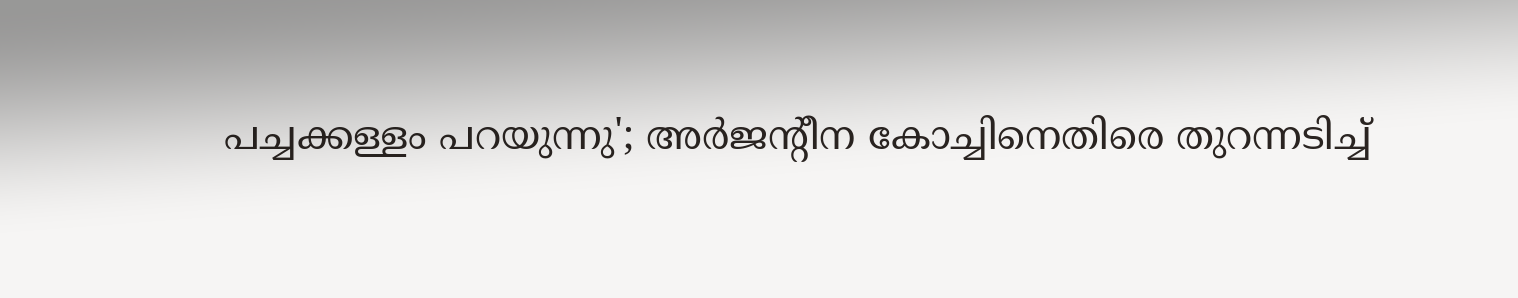പച്ചക്കള്ളം പറയുന്നു'; അർജന്‍റീന കോച്ചിനെതിരെ തുറന്നടിച്ച്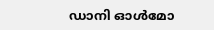ഡാനി ഓൾമോ